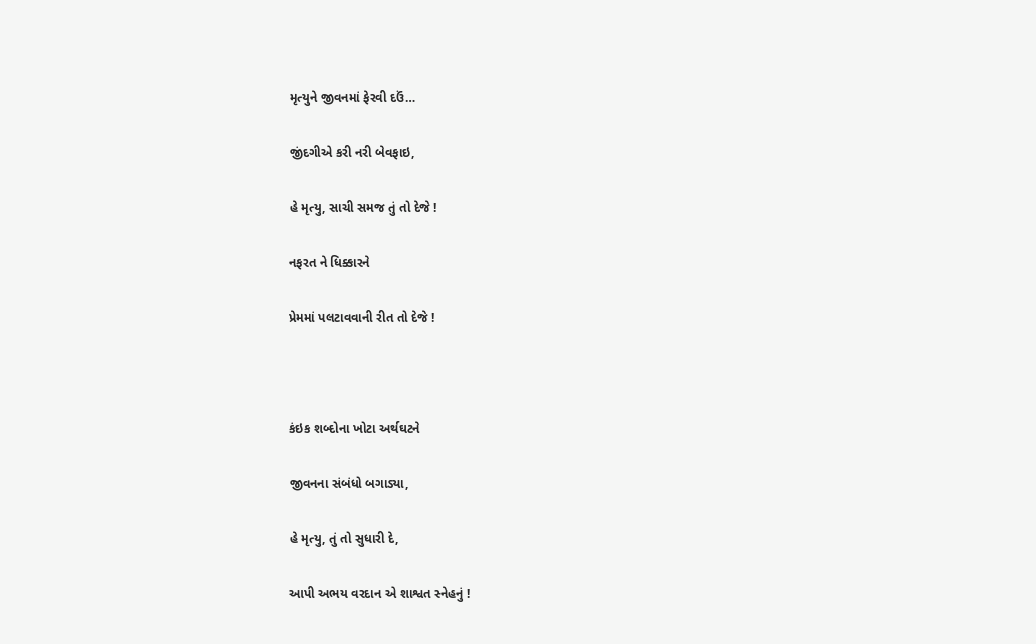મૃત્‍યુને જીવનમાં ફેરવી દઉં…

જીંદગીએ કરી નરી બેવફાઇ,

હે મૃત્યુ, સાચી સમજ તું તો દેજે !

નફરત ને ધિક્કારને

પ્રેમમાં પલટાવવાની રીત તો દેજે !



કંઇક શબ્‍દોના ખોટા અર્થઘટને

જીવનના સંબંધો બગાડ્યા,

હે મૃત્‍યુ, તું તો સુધારી દે,

આપી અભય વરદાન એ શાશ્વત સ્નેહનું !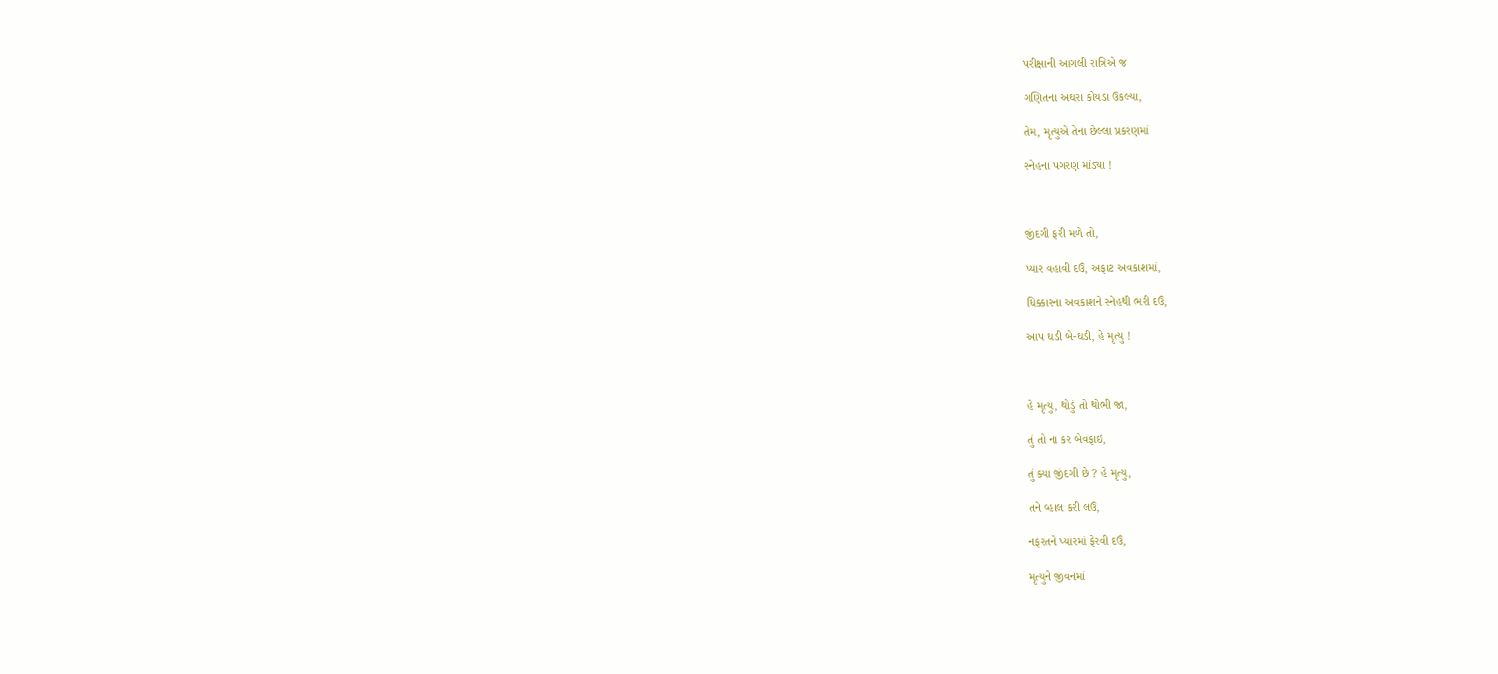પરીક્ષાની આગલી રાત્રિએ જ

ગણિતના અઘરા કોયડા ઉકલ્‍યા,

તેમ, મૃત્યુએ તેના છેલ્લા પ્રકરણમાં

સ્‍નેહના પગરણ માંડ્યા !



જીંદગી ફરી મળે તો,

પ્‍યાર વહાવી દઉં, અફાટ અવકાશમાં,

ધિક્કારના અવકાશને સ્‍નેહથી ભરી દઉં,

આપ ઘડી બે-ઘડી, હે મૃત્‍યુ !



હે મૃત્‍યુ, થોડું તો થોભી જા,

તું તો ના કર બેવફાઇ,

તું ક્યા જીંદગી છે ? હે મૃત્‍યુ,

તને વ્‍હાલ કરી લઉં,

નફરતને પ્‍યારમાં ફેરવી દઉં,

મૃત્‍યુને જીવનમાં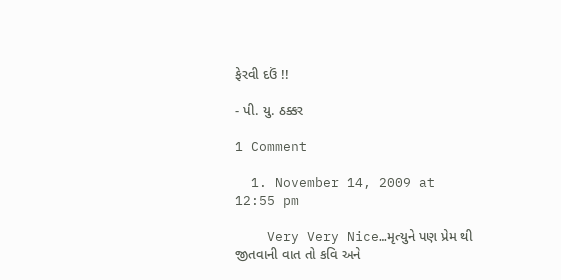ફેરવી દઉં !!

- પી. યુ. ઠક્કર

1 Comment

  1. November 14, 2009 at 12:55 pm

    Very Very Nice…મૃત્યુને પણ પ્રેમ થી જીતવાની વાત તો કવિ અને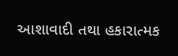આશાવાદી તથા હકારાત્મક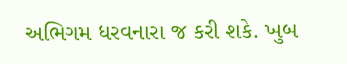અભિગમ ધરવનારા જ કરી શકે. ખુબ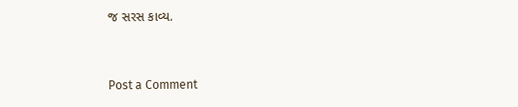જ સરસ કાવ્ય.


Post a Comment